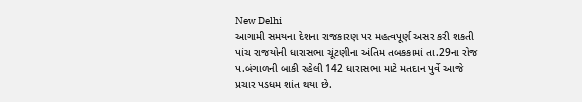New Delhi
આગામી સમયના દેશના રાજકારણ પર મહત્વપૂર્ણ અસર કરી શકતી પાંચ રાજયોની ધારાસભા ચૂંટણીના અંતિમ તબકકામાં તા.29ના રોજ પ.બંગાળની બાકી રહેલી 142 ધારાસભા માટે મતદાન પુર્વે આજે પ્રચાર પડધમ શાંત થયા છે.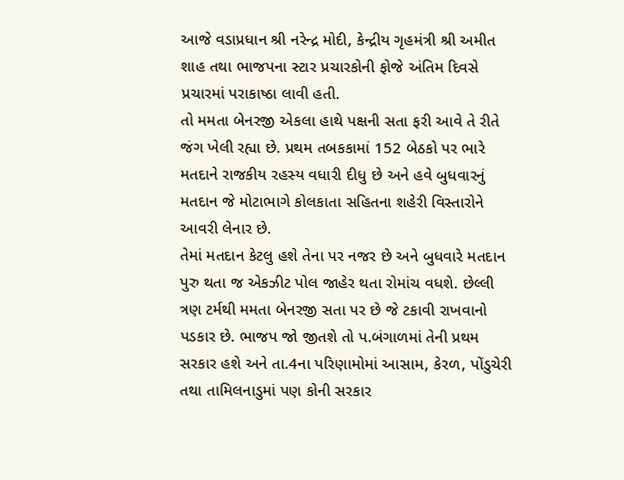આજે વડાપ્રધાન શ્રી નરેન્દ્ર મોદી, કેન્દ્રીય ગૃહમંત્રી શ્રી અમીત શાહ તથા ભાજપના સ્ટાર પ્રચારકોની ફોજે અંતિમ દિવસે પ્રચારમાં પરાકાષ્ઠા લાવી હતી.
તો મમતા બેનરજી એકલા હાથે પક્ષની સતા ફરી આવે તે રીતે જંગ ખેલી રહ્યા છે. પ્રથમ તબકકામાં 152 બેઠકો પર ભારે મતદાને રાજકીય રહસ્ય વધારી દીધુ છે અને હવે બુધવારનું મતદાન જે મોટાભાગે કોલકાતા સહિતના શહેરી વિસ્તારોને આવરી લેનાર છે.
તેમાં મતદાન કેટલુ હશે તેના પર નજર છે અને બુધવારે મતદાન પુરુ થતા જ એકઝીટ પોલ જાહેર થતા રોમાંચ વધશે. છેલ્લી ત્રણ ટર્મથી મમતા બેનરજી સતા પર છે જે ટકાવી રાખવાનો પડકાર છે. ભાજપ જો જીતશે તો પ.બંગાળમાં તેની પ્રથમ સરકાર હશે અને તા.4ના પરિણામોમાં આસામ, કેરળ, પોંડુચેરી તથા તામિલનાડુમાં પણ કોની સરકાર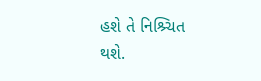હશે તે નિશ્ર્ચિત થશે.